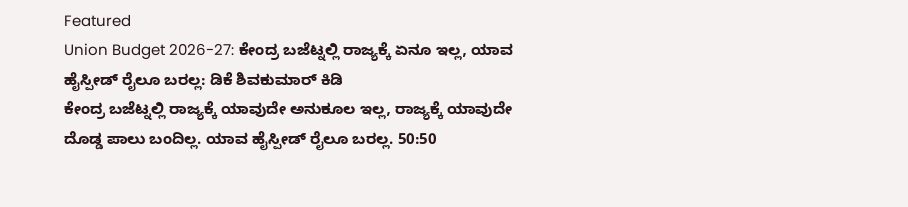Featured
Union Budget 2026-27: ಕೇಂದ್ರ ಬಜೆಟ್ನಲ್ಲಿ ರಾಜ್ಯಕ್ಕೆ ಏನೂ ಇಲ್ಲ, ಯಾವ ಹೈಸ್ಪೀಡ್ ರೈಲೂ ಬರಲ್ಲ: ಡಿಕೆ ಶಿವಕುಮಾರ್ ಕಿಡಿ
ಕೇಂದ್ರ ಬಜೆಟ್ನಲ್ಲಿ ರಾಜ್ಯಕ್ಕೆ ಯಾವುದೇ ಅನುಕೂಲ ಇಲ್ಲ, ರಾಜ್ಯಕ್ಕೆ ಯಾವುದೇ ದೊಡ್ಡ ಪಾಲು ಬಂದಿಲ್ಲ. ಯಾವ ಹೈಸ್ಪೀಡ್ ರೈಲೂ ಬರಲ್ಲ. 50:50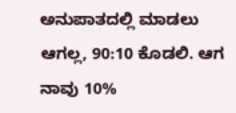ಅನುಪಾತದಲ್ಲಿ ಮಾಡಲು ಆಗಲ್ಲ, 90:10 ಕೊಡಲಿ. ಆಗ ನಾವು 10%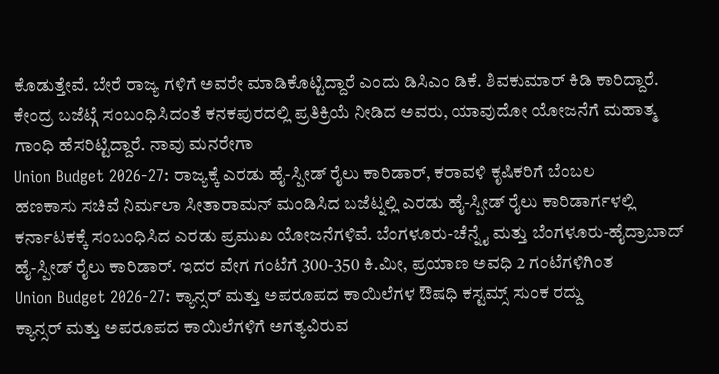ಕೊಡುತ್ತೇವೆ. ಬೇರೆ ರಾಜ್ಯ ಗಳಿಗೆ ಅವರೇ ಮಾಡಿಕೊಟ್ಟಿದ್ದಾರೆ ಎಂದು ಡಿಸಿಎಂ ಡಿಕೆ. ಶಿವಕುಮಾರ್ ಕಿಡಿ ಕಾರಿದ್ದಾರೆ. ಕೇಂದ್ರ ಬಜೆಟ್ಗೆ ಸಂಬಂಧಿಸಿದಂತೆ ಕನಕಪುರದಲ್ಲಿ ಪ್ರತಿಕ್ರಿಯೆ ನೀಡಿದ ಅವರು, ಯಾವುದೋ ಯೋಜನೆಗೆ ಮಹಾತ್ಮ ಗಾಂಧಿ ಹೆಸರಿಟ್ಟಿದ್ದಾರೆ. ನಾವು ಮನರೇಗಾ
Union Budget 2026-27: ರಾಜ್ಯಕ್ಕೆ ಎರಡು ಹೈ-ಸ್ಪೀಡ್ ರೈಲು ಕಾರಿಡಾರ್, ಕರಾವಳಿ ಕೃಷಿಕರಿಗೆ ಬೆಂಬಲ
ಹಣಕಾಸು ಸಚಿವೆ ನಿರ್ಮಲಾ ಸೀತಾರಾಮನ್ ಮಂಡಿಸಿದ ಬಜೆಟ್ನಲ್ಲಿ ಎರಡು ಹೈ-ಸ್ಪೀಡ್ ರೈಲು ಕಾರಿಡಾರ್ಗಳಲ್ಲಿ ಕರ್ನಾಟಕಕ್ಕೆ ಸಂಬಂಧಿಸಿದ ಎರಡು ಪ್ರಮುಖ ಯೋಜನೆಗಳಿವೆ. ಬೆಂಗಳೂರು-ಚೆನ್ನೈ ಮತ್ತು ಬೆಂಗಳೂರು-ಹೈದ್ರಾಬಾದ್ ಹೈ-ಸ್ಪೀಡ್ ರೈಲು ಕಾರಿಡಾರ್. ಇದರ ವೇಗ ಗಂಟೆಗೆ 300-350 ಕಿ.ಮೀ, ಪ್ರಯಾಣ ಅವಧಿ 2 ಗಂಟೆಗಳಿಗಿಂತ
Union Budget 2026-27: ಕ್ಯಾನ್ಸರ್ ಮತ್ತು ಅಪರೂಪದ ಕಾಯಿಲೆಗಳ ಔಷಧಿ ಕಸ್ಟಮ್ಸ್ ಸುಂಕ ರದ್ದು
ಕ್ಯಾನ್ಸರ್ ಮತ್ತು ಅಪರೂಪದ ಕಾಯಿಲೆಗಳಿಗೆ ಅಗತ್ಯವಿರುವ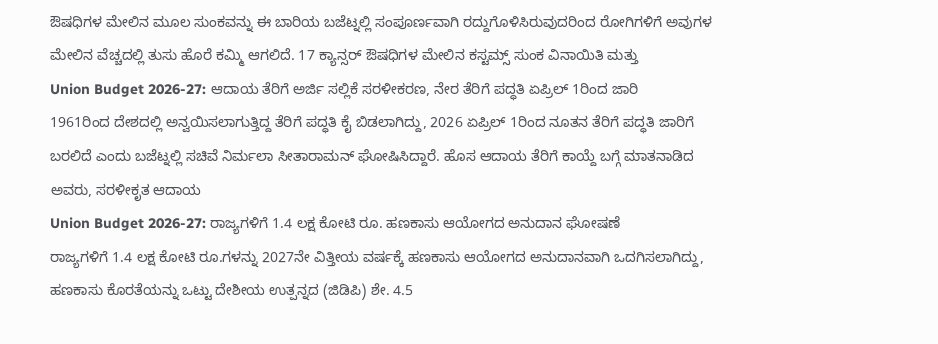ಔಷಧಿಗಳ ಮೇಲಿನ ಮೂಲ ಸುಂಕವನ್ನು ಈ ಬಾರಿಯ ಬಜೆಟ್ನಲ್ಲಿ ಸಂಪೂರ್ಣವಾಗಿ ರದ್ದುಗೊಳಿಸಿರುವುದರಿಂದ ರೋಗಿಗಳಿಗೆ ಅವುಗಳ ಮೇಲಿನ ವೆಚ್ಚದಲ್ಲಿ ತುಸು ಹೊರೆ ಕಮ್ಮಿ ಆಗಲಿದೆ. 17 ಕ್ಯಾನ್ಸರ್ ಔಷಧಿಗಳ ಮೇಲಿನ ಕಸ್ಟಮ್ಸ್ ಸುಂಕ ವಿನಾಯಿತಿ ಮತ್ತು
Union Budget 2026-27: ಆದಾಯ ತೆರಿಗೆ ಅರ್ಜಿ ಸಲ್ಲಿಕೆ ಸರಳೀಕರಣ, ನೇರ ತೆರಿಗೆ ಪದ್ಧತಿ ಏಪ್ರಿಲ್ 1ರಿಂದ ಜಾರಿ
1961ರಿಂದ ದೇಶದಲ್ಲಿ ಅನ್ವಯಿಸಲಾಗುತ್ತಿದ್ದ ತೆರಿಗೆ ಪದ್ಧತಿ ಕೈ ಬಿಡಲಾಗಿದ್ದು, 2026 ಏಪ್ರಿಲ್ 1ರಿಂದ ನೂತನ ತೆರಿಗೆ ಪದ್ಧತಿ ಜಾರಿಗೆ ಬರಲಿದೆ ಎಂದು ಬಜೆಟ್ನಲ್ಲಿ ಸಚಿವೆ ನಿರ್ಮಲಾ ಸೀತಾರಾಮನ್ ಘೋಷಿಸಿದ್ದಾರೆ. ಹೊಸ ಆದಾಯ ತೆರಿಗೆ ಕಾಯ್ದೆ ಬಗ್ಗೆ ಮಾತನಾಡಿದ ಅವರು, ಸರಳೀಕೃತ ಆದಾಯ
Union Budget 2026-27: ರಾಜ್ಯಗಳಿಗೆ 1.4 ಲಕ್ಷ ಕೋಟಿ ರೂ. ಹಣಕಾಸು ಆಯೋಗದ ಅನುದಾನ ಘೋಷಣೆ
ರಾಜ್ಯಗಳಿಗೆ 1.4 ಲಕ್ಷ ಕೋಟಿ ರೂ.ಗಳನ್ನು 2027ನೇ ವಿತ್ತೀಯ ವರ್ಷಕ್ಕೆ ಹಣಕಾಸು ಆಯೋಗದ ಅನುದಾನವಾಗಿ ಒದಗಿಸಲಾಗಿದ್ದು, ಹಣಕಾಸು ಕೊರತೆಯನ್ನು ಒಟ್ಟು ದೇಶೀಯ ಉತ್ಪನ್ನದ (ಜಿಡಿಪಿ) ಶೇ. 4.5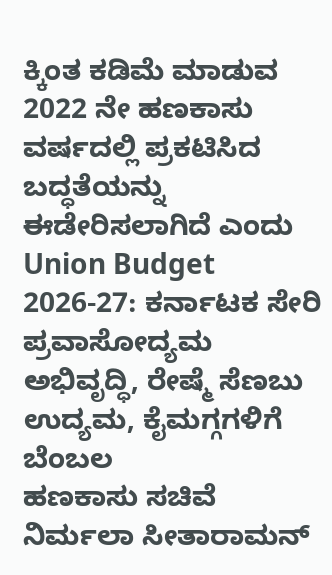ಕ್ಕಿಂತ ಕಡಿಮೆ ಮಾಡುವ 2022 ನೇ ಹಣಕಾಸು ವರ್ಷದಲ್ಲಿ ಪ್ರಕಟಿಸಿದ ಬದ್ಧತೆಯನ್ನು ಈಡೇರಿಸಲಾಗಿದೆ ಎಂದು
Union Budget 2026-27: ಕರ್ನಾಟಕ ಸೇರಿ ಪ್ರವಾಸೋದ್ಯಮ ಅಭಿವೃದ್ಧಿ, ರೇಷ್ಮೆ ಸೆಣಬು ಉದ್ಯಮ, ಕೈಮಗ್ಗಗಳಿಗೆ ಬೆಂಬಲ
ಹಣಕಾಸು ಸಚಿವೆ ನಿರ್ಮಲಾ ಸೀತಾರಾಮನ್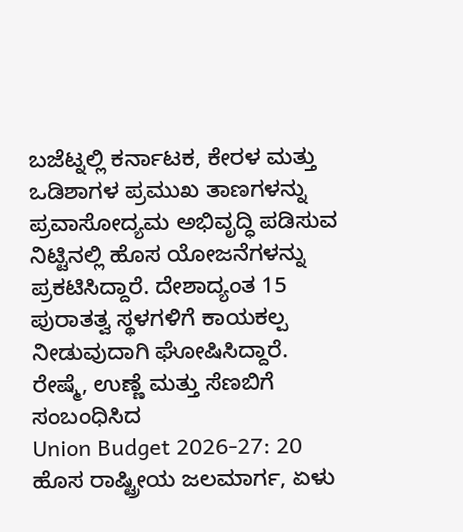ಬಜೆಟ್ನಲ್ಲಿ ಕರ್ನಾಟಕ, ಕೇರಳ ಮತ್ತು ಒಡಿಶಾಗಳ ಪ್ರಮುಖ ತಾಣಗಳನ್ನು ಪ್ರವಾಸೋದ್ಯಮ ಅಭಿವೃದ್ಧಿ ಪಡಿಸುವ ನಿಟ್ಟಿನಲ್ಲಿ ಹೊಸ ಯೋಜನೆಗಳನ್ನು ಪ್ರಕಟಿಸಿದ್ದಾರೆ. ದೇಶಾದ್ಯಂತ 15 ಪುರಾತತ್ವ ಸ್ಥಳಗಳಿಗೆ ಕಾಯಕಲ್ಪ ನೀಡುವುದಾಗಿ ಘೋಷಿಸಿದ್ದಾರೆ. ರೇಷ್ಮೆ, ಉಣ್ಣೆ ಮತ್ತು ಸೆಣಬಿಗೆ ಸಂಬಂಧಿಸಿದ
Union Budget 2026-27: 20 ಹೊಸ ರಾಷ್ಟ್ರೀಯ ಜಲಮಾರ್ಗ, ಏಳು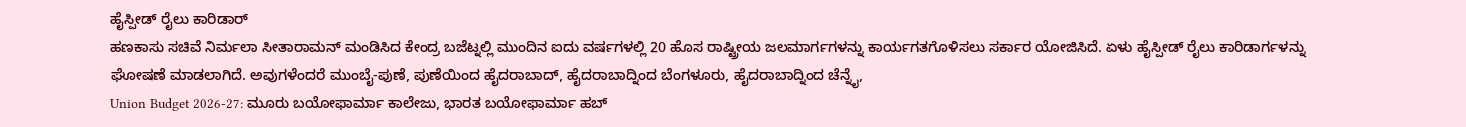ಹೈಸ್ಪೀಡ್ ರೈಲು ಕಾರಿಡಾರ್
ಹಣಕಾಸು ಸಚಿವೆ ನಿರ್ಮಲಾ ಸೀತಾರಾಮನ್ ಮಂಡಿಸಿದ ಕೇಂದ್ರ ಬಜೆಟ್ನಲ್ಲಿ ಮುಂದಿನ ಐದು ವರ್ಷಗಳಲ್ಲಿ 20 ಹೊಸ ರಾಷ್ಟ್ರೀಯ ಜಲಮಾರ್ಗಗಳನ್ನು ಕಾರ್ಯಗತಗೊಳಿಸಲು ಸರ್ಕಾರ ಯೋಜಿಸಿದೆ. ಏಳು ಹೈಸ್ಪೀಡ್ ರೈಲು ಕಾರಿಡಾರ್ಗಳನ್ನು ಘೋಷಣೆ ಮಾಡಲಾಗಿದೆ. ಅವುಗಳೆಂದರೆ ಮುಂಬೈ-ಪುಣೆ, ಪುಣೆಯಿಂದ ಹೈದರಾಬಾದ್, ಹೈದರಾಬಾದ್ನಿಂದ ಬೆಂಗಳೂರು, ಹೈದರಾಬಾದ್ನಿಂದ ಚೆನ್ನೈ,
Union Budget 2026-27: ಮೂರು ಬಯೋಫಾರ್ಮಾ ಕಾಲೇಜು, ಭಾರತ ಬಯೋಫಾರ್ಮಾ ಹಬ್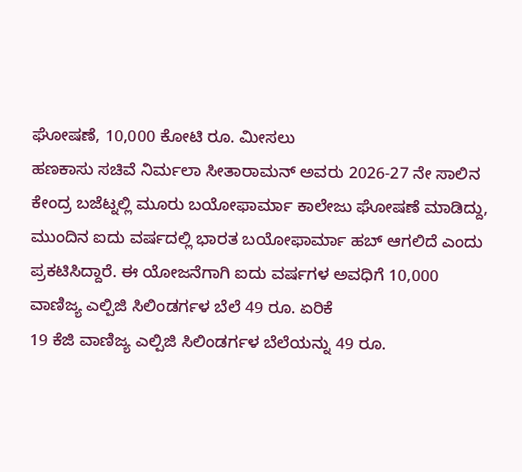ಘೋಷಣೆ, 10,000 ಕೋಟಿ ರೂ. ಮೀಸಲು
ಹಣಕಾಸು ಸಚಿವೆ ನಿರ್ಮಲಾ ಸೀತಾರಾಮನ್ ಅವರು 2026-27 ನೇ ಸಾಲಿನ ಕೇಂದ್ರ ಬಜೆಟ್ನಲ್ಲಿ ಮೂರು ಬಯೋಫಾರ್ಮಾ ಕಾಲೇಜು ಘೋಷಣೆ ಮಾಡಿದ್ದು, ಮುಂದಿನ ಐದು ವರ್ಷದಲ್ಲಿ ಭಾರತ ಬಯೋಫಾರ್ಮಾ ಹಬ್ ಆಗಲಿದೆ ಎಂದು ಪ್ರಕಟಿಸಿದ್ದಾರೆ. ಈ ಯೋಜನೆಗಾಗಿ ಐದು ವರ್ಷಗಳ ಅವಧಿಗೆ 10,000
ವಾಣಿಜ್ಯ ಎಲ್ಪಿಜಿ ಸಿಲಿಂಡರ್ಗಳ ಬೆಲೆ 49 ರೂ. ಏರಿಕೆ
19 ಕೆಜಿ ವಾಣಿಜ್ಯ ಎಲ್ಪಿಜಿ ಸಿಲಿಂಡರ್ಗಳ ಬೆಲೆಯನ್ನು 49 ರೂ.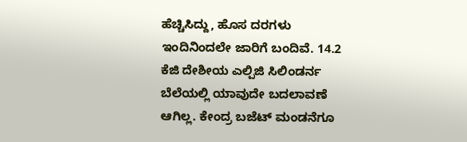ಹೆಚ್ಚಿಸಿದ್ದು, ಹೊಸ ದರಗಳು ಇಂದಿನಿಂದಲೇ ಜಾರಿಗೆ ಬಂದಿವೆ. 14.2 ಕೆಜಿ ದೇಶೀಯ ಎಲ್ಪಿಜಿ ಸಿಲಿಂಡರ್ನ ಬೆಲೆಯಲ್ಲಿ ಯಾವುದೇ ಬದಲಾವಣೆ ಆಗಿಲ್ಲ. ಕೇಂದ್ರ ಬಜೆಟ್ ಮಂಡನೆಗೂ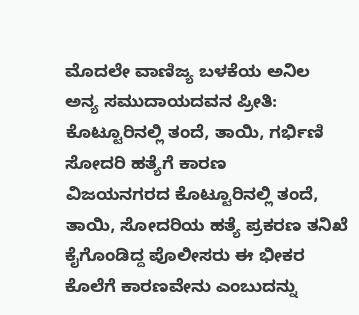ಮೊದಲೇ ವಾಣಿಜ್ಯ ಬಳಕೆಯ ಅನಿಲ
ಅನ್ಯ ಸಮುದಾಯದವನ ಪ್ರೀತಿ: ಕೊಟ್ಟೂರಿನಲ್ಲಿ ತಂದೆ, ತಾಯಿ, ಗರ್ಭಿಣಿ ಸೋದರಿ ಹತ್ಯೆಗೆ ಕಾರಣ
ವಿಜಯನಗರದ ಕೊಟ್ಟೂರಿನಲ್ಲಿ ತಂದೆ, ತಾಯಿ, ಸೋದರಿಯ ಹತ್ಯೆ ಪ್ರಕರಣ ತನಿಖೆ ಕೈಗೊಂಡಿದ್ದ ಪೊಲೀಸರು ಈ ಭೀಕರ ಕೊಲೆಗೆ ಕಾರಣವೇನು ಎಂಬುದನ್ನು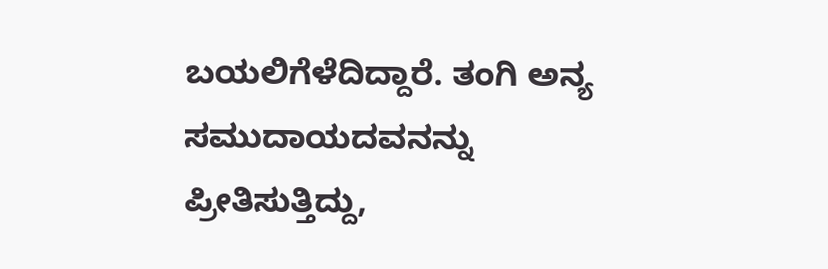ಬಯಲಿಗೆಳೆದಿದ್ದಾರೆ. ತಂಗಿ ಅನ್ಯ ಸಮುದಾಯದವನನ್ನು ಪ್ರೀತಿಸುತ್ತಿದ್ದು,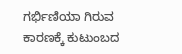ಗರ್ಭಿಣಿಯಾ ಗಿರುವ ಕಾರಣಕ್ಕೆ ಕುಟುಂಬದ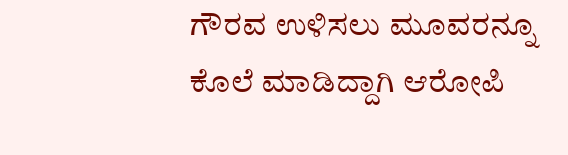ಗೌರವ ಉಳಿಸಲು ಮೂವರನ್ನೂ ಕೊಲೆ ಮಾಡಿದ್ದಾಗಿ ಆರೋಪಿ